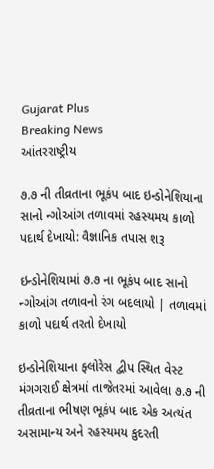Gujarat Plus
Breaking News
આંતરરાષ્ટ્રીય

૭.૭ ની તીવ્રતાના ભૂકંપ બાદ ઇન્ડોનેશિયાના સાનો ન્ગોઆંગ તળાવમાં રહસ્યમય કાળો પદાર્થ દેખાયો: વૈજ્ઞાનિક તપાસ શરૂ

ઇન્ડોનેશિયામાં ૭.૭ ના ભૂકંપ બાદ સાનો ન્ગોઆંગ તળાવનો રંગ બદલાયો | તળાવમાં કાળો પદાર્થ તરતો દેખાયો

ઇન્ડોનેશિયાના ફ્લોરેસ દ્વીપ સ્થિત વેસ્ટ મંગગરાઈ ક્ષેત્રમાં તાજેતરમાં આવેલા ૭.૭ ની તીવ્રતાના ભીષણ ભૂકંપ બાદ એક અત્યંત અસામાન્ય અને રહસ્યમય કુદરતી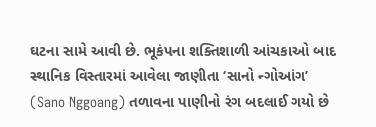ઘટના સામે આવી છે. ભૂકંપના શક્તિશાળી આંચકાઓ બાદ સ્થાનિક વિસ્તારમાં આવેલા જાણીતા ‘સાનો ન્ગોઆંગ’ (Sano Nggoang) તળાવના પાણીનો રંગ બદલાઈ ગયો છે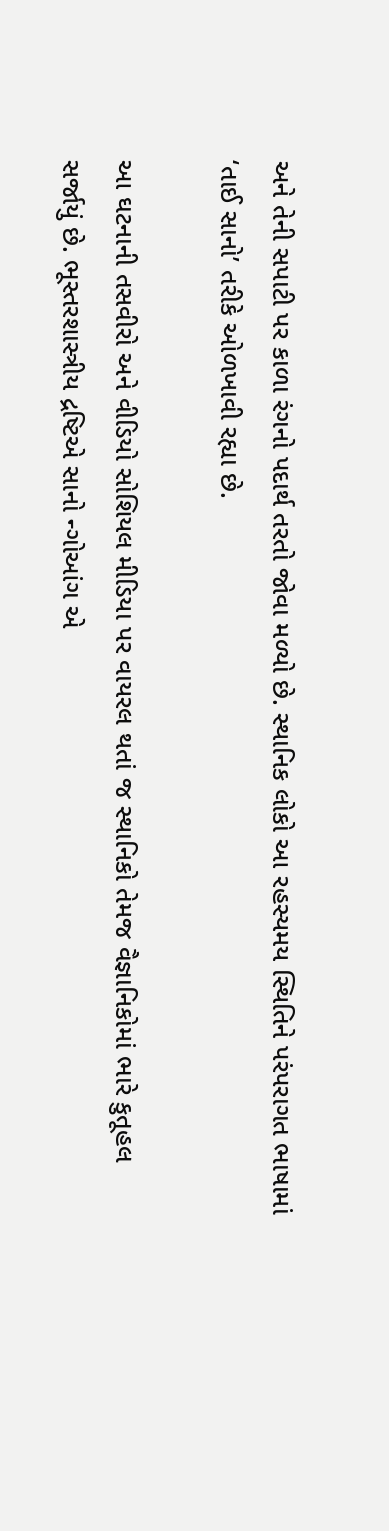અને તેની સપાટી પર કાળા રંગનો પદાર્થ તરતો જોવા મળ્યો છે. સ્થાનિક લોકો આ રહસ્યમય સ્થિતિને પરંપરાગત ભાષામાં ‘તાઈ સાનો’ તરીકે ઓળખાવી રહ્યા છે.

આ ઘટનાની તસવીરો અને વીડિયો સોશિયલ મીડિયા પર વાયરલ થતાં જ સ્થાનિકો તેમજ વૈજ્ઞાનિકોમાં ભારે કુતૂહલ સર્જાયું છે. ભૂસ્તરશાસ્ત્રીય દ્રષ્ટિએ સાનો ન્ગોઆંગ એ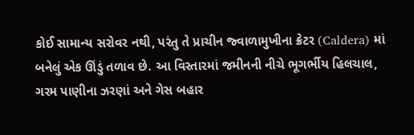કોઈ સામાન્ય સરોવર નથી, પરંતુ તે પ્રાચીન જ્વાળામુખીના ક્રેટર (Caldera) માં બનેલું એક ઊંડું તળાવ છે. આ વિસ્તારમાં જમીનની નીચે ભૂગર્ભીય હિલચાલ, ગરમ પાણીના ઝરણાં અને ગેસ બહાર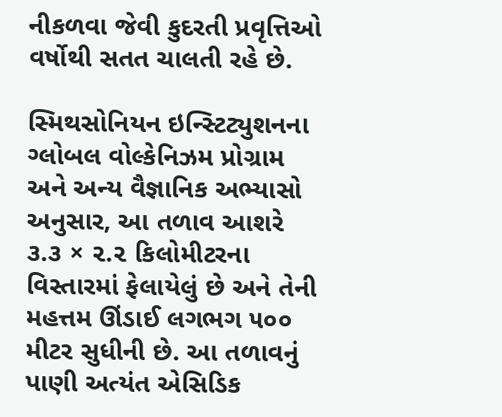નીકળવા જેવી કુદરતી પ્રવૃત્તિઓ વર્ષોથી સતત ચાલતી રહે છે.

સ્મિથસોનિયન ઇન્સ્ટિટ્યુશનના ગ્લોબલ વોલ્કેનિઝમ પ્રોગ્રામ અને અન્ય વૈજ્ઞાનિક અભ્યાસો અનુસાર, આ તળાવ આશરે ૩.૩ × ૨.૨ કિલોમીટરના વિસ્તારમાં ફેલાયેલું છે અને તેની મહત્તમ ઊંડાઈ લગભગ ૫૦૦ મીટર સુધીની છે. આ તળાવનું પાણી અત્યંત એસિડિક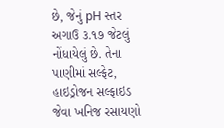છે, જેનું pH સ્તર અગાઉ ૩.૧૭ જેટલું નોંધાયેલું છે. તેના પાણીમાં સલ્ફેટ, હાઇડ્રોજન સલ્ફાઇડ જેવા ખનિજ રસાયણો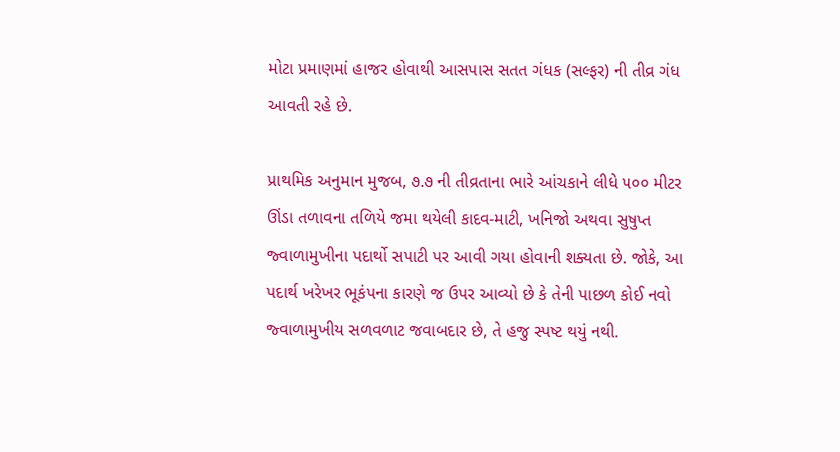મોટા પ્રમાણમાં હાજર હોવાથી આસપાસ સતત ગંધક (સલ્ફર) ની તીવ્ર ગંધ આવતી રહે છે.

પ્રાથમિક અનુમાન મુજબ, ૭.૭ ની તીવ્રતાના ભારે આંચકાને લીધે ૫૦૦ મીટર ઊંડા તળાવના તળિયે જમા થયેલી કાદવ-માટી, ખનિજો અથવા સુષુપ્ત જ્વાળામુખીના પદાર્થો સપાટી પર આવી ગયા હોવાની શક્યતા છે. જોકે, આ પદાર્થ ખરેખર ભૂકંપના કારણે જ ઉપર આવ્યો છે કે તેની પાછળ કોઈ નવો જ્વાળામુખીય સળવળાટ જવાબદાર છે, તે હજુ સ્પષ્ટ થયું નથી.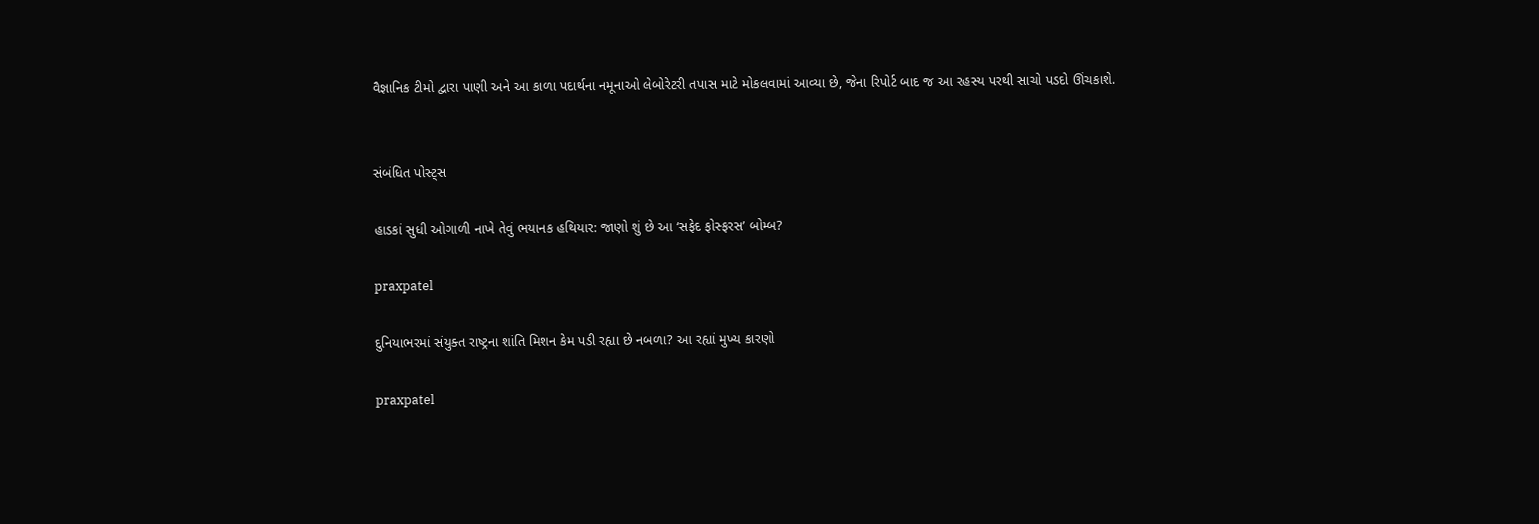વૈજ્ઞાનિક ટીમો દ્વારા પાણી અને આ કાળા પદાર્થના નમૂનાઓ લેબોરેટરી તપાસ માટે મોકલવામાં આવ્યા છે, જેના રિપોર્ટ બાદ જ આ રહસ્ય પરથી સાચો પડદો ઊંચકાશે.


સંબંધિત પોસ્ટ્સ

હાડકાં સુધી ઓગાળી નાખે તેવું ભયાનક હથિયાર: જાણો શું છે આ ‘સફેદ ફોસ્ફરસ’ બોમ્બ?

praxpatel

દુનિયાભરમાં સંયુક્ત રાષ્ટ્રના શાંતિ મિશન કેમ પડી રહ્યા છે નબળા? આ રહ્યાં મુખ્ય કારણો

praxpatel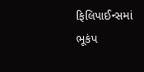ફિલિપાઈન્સમાં ભૂકંપ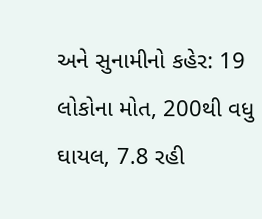અને સુનામીનો કહેર: 19 લોકોના મોત, 200થી વધુ ઘાયલ, 7.8 રહી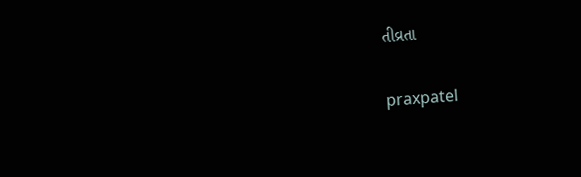તીવ્રતા

praxpatel